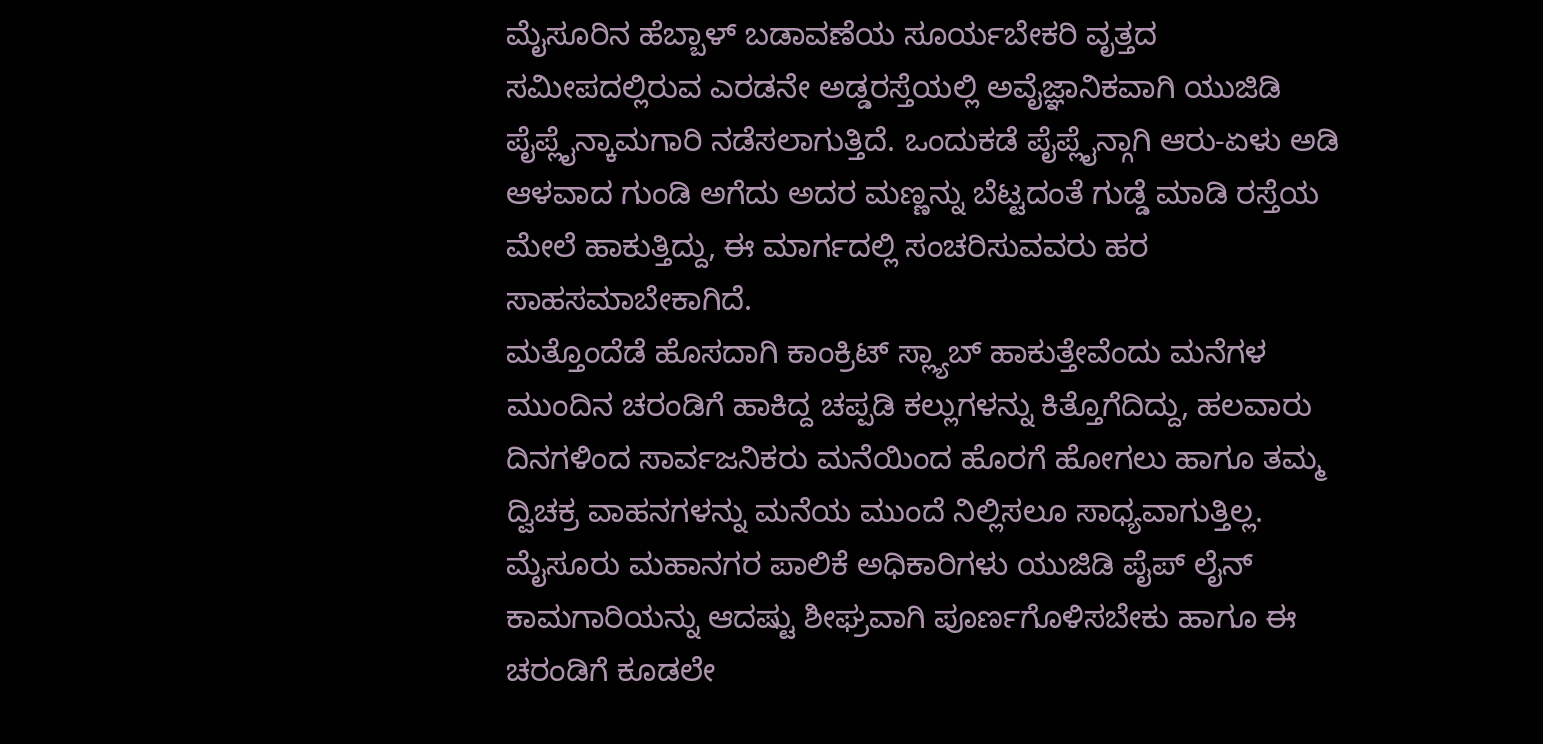ಮೈಸೂರಿನ ಹೆಬ್ಬಾಳ್ ಬಡಾವಣೆಯ ಸೂರ್ಯಬೇಕರಿ ವೃತ್ತದ ಸಮೀಪದಲ್ಲಿರುವ ಎರಡನೇ ಅಡ್ಡರಸ್ತೆಯಲ್ಲಿ ಅವೈಜ್ಞಾನಿಕವಾಗಿ ಯುಜಿಡಿ ಪೈಪ್ಲೈನ್ಕಾಮಗಾರಿ ನಡೆಸಲಾಗುತ್ತಿದೆ. ಒಂದುಕಡೆ ಪೈಪ್ಲೈನ್ಗಾಗಿ ಆರು-ಏಳು ಅಡಿ ಆಳವಾದ ಗುಂಡಿ ಅಗೆದು ಅದರ ಮಣ್ಣನ್ನು ಬೆಟ್ಟದಂತೆ ಗುಡ್ಡೆ ಮಾಡಿ ರಸ್ತೆಯ ಮೇಲೆ ಹಾಕುತ್ತಿದ್ದು, ಈ ಮಾರ್ಗದಲ್ಲಿ ಸಂಚರಿಸುವವರು ಹರ ಸಾಹಸಮಾಬೇಕಾಗಿದೆ.
ಮತ್ತೊಂದೆಡೆ ಹೊಸದಾಗಿ ಕಾಂಕ್ರಿಟ್ ಸ್ಲ್ಯಾಬ್ ಹಾಕುತ್ತೇವೆಂದು ಮನೆಗಳ ಮುಂದಿನ ಚರಂಡಿಗೆ ಹಾಕಿದ್ದ ಚಪ್ಪಡಿ ಕಲ್ಲುಗಳನ್ನು ಕಿತ್ತೊಗೆದಿದ್ದು, ಹಲವಾರು ದಿನಗಳಿಂದ ಸಾರ್ವಜನಿಕರು ಮನೆಯಿಂದ ಹೊರಗೆ ಹೋಗಲು ಹಾಗೂ ತಮ್ಮ ದ್ವಿಚಕ್ರ ವಾಹನಗಳನ್ನು ಮನೆಯ ಮುಂದೆ ನಿಲ್ಲಿಸಲೂ ಸಾಧ್ಯವಾಗುತ್ತಿಲ್ಲ. ಮೈಸೂರು ಮಹಾನಗರ ಪಾಲಿಕೆ ಅಧಿಕಾರಿಗಳು ಯುಜಿಡಿ ಪೈಪ್ ಲೈನ್ ಕಾಮಗಾರಿಯನ್ನು ಆದಷ್ಟು ಶೀಘ್ರವಾಗಿ ಪೂರ್ಣಗೊಳಿಸಬೇಕು ಹಾಗೂ ಈ ಚರಂಡಿಗೆ ಕೂಡಲೇ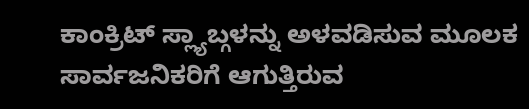ಕಾಂಕ್ರಿಟ್ ಸ್ಲ್ಯಾಬ್ಗಳನ್ನು ಅಳವಡಿಸುವ ಮೂಲಕ ಸಾರ್ವಜನಿಕರಿಗೆ ಆಗುತ್ತಿರುವ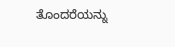ತೊಂದರೆಯನ್ನು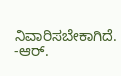ನಿವಾರಿಸಬೇಕಾಗಿದೆ.
-ಆರ್.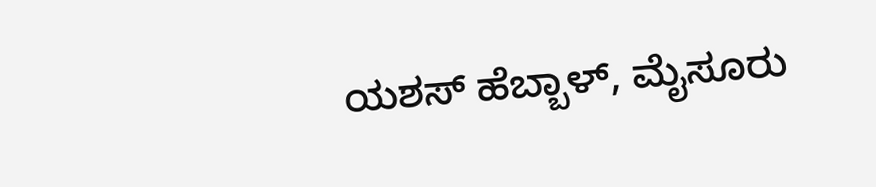ಯಶಸ್ ಹೆಬ್ಬಾಳ್, ಮೈಸೂರು